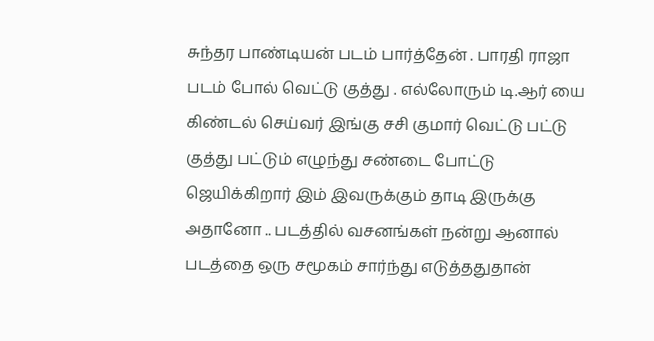சுந்தர பாண்டியன் படம் பார்த்தேன் . பாரதி ராஜா படம் போல் வெட்டு குத்து . எல்லோரும் டி.ஆர் யை கிண்டல் செய்வர் இங்கு சசி குமார் வெட்டு பட்டு குத்து பட்டும் எழுந்து சண்டை போட்டு ஜெயிக்கிறார் இம் இவருக்கும் தாடி இருக்கு அதானோ .. படத்தில் வசனங்கள் நன்று ஆனால் படத்தை ஒரு சமூகம் சார்ந்து எடுத்ததுதான்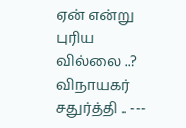ஏன் என்று புரிய வில்லை ..?
விநாயகர் சதுர்த்தி .. ---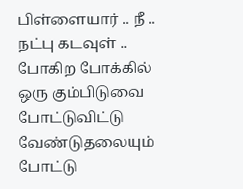பிள்ளையார் .. நீ .. நட்பு கடவுள் .. போகிற போக்கில்
ஒரு கும்பிடுவை போட்டுவிட்டு வேண்டுதலையும் போட்டு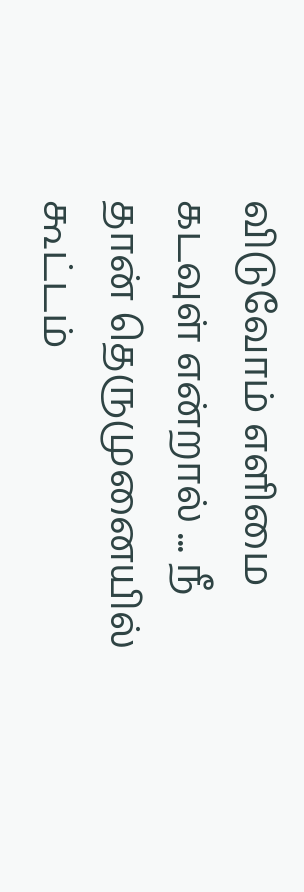விடுவோம் எளிமை கடவுள் என்றால் ... நீ தான் தெருமுனையில் கூட்டம்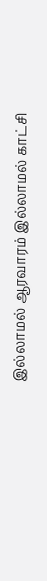இல்லாமல் ஆரவாரம் இல்லாமல் காட்சி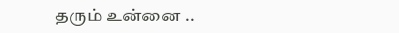தரும் உன்னை ..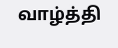வாழ்த்தி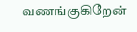வணங்குகிறேன்